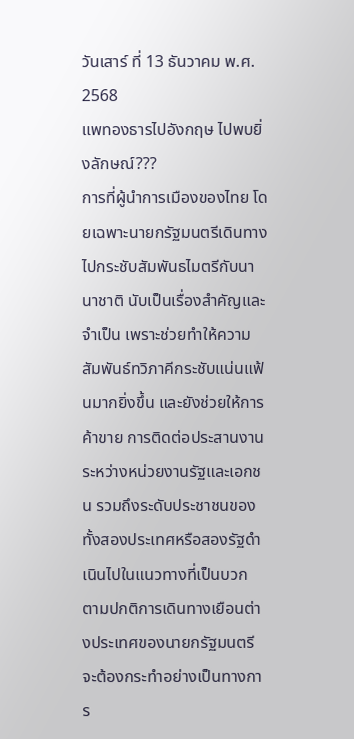วันเสาร์ ที่ 13 ธันวาคม พ.ศ. 2568
แพทองธารไปอังกฤษ ไปพบยิ่งลักษณ์???
การที่ผู้นำการเมืองของไทย โดยเฉพาะนายกรัฐมนตรีเดินทางไปกระชับสัมพันธไมตรีกับนานาชาติ นับเป็นเรื่องสำคัญและจำเป็น เพราะช่วยทำให้ความสัมพันธ์ทวิภาคีกระชับแน่นแฟ้นมากยิ่งขึ้น และยังช่วยให้การค้าขาย การติดต่อประสานงานระหว่างหน่วยงานรัฐและเอกชน รวมถึงระดับประชาชนของทั้งสองประเทศหรือสองรัฐดำเนินไปในแนวทางที่เป็นบวก
ตามปกติการเดินทางเยือนต่างประเทศของนายกรัฐมนตรีจะต้องกระทำอย่างเป็นทางการ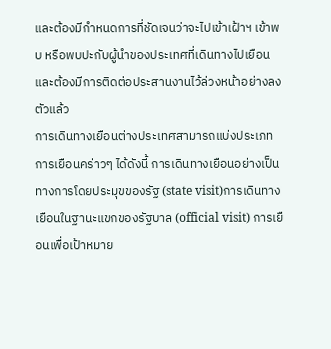และต้องมีกำหนดการที่ชัดเจนว่าจะไปเข้าเฝ้าฯ เข้าพบ หรือพบปะกับผู้นำของประเทศที่เดินทางไปเยือน และต้องมีการติดต่อประสานงานไว้ล่วงหน้าอย่างลงตัวแล้ว
การเดินทางเยือนต่างประเทศสามารถแบ่งประเภทการเยือนคร่าวๆ ได้ดังนี้ การเดินทางเยือนอย่างเป็นทางการโดยประมุขของรัฐ (state visit)การเดินทางเยือนในฐานะแขกของรัฐบาล (official visit) การเยือนเพื่อเป้าหมาย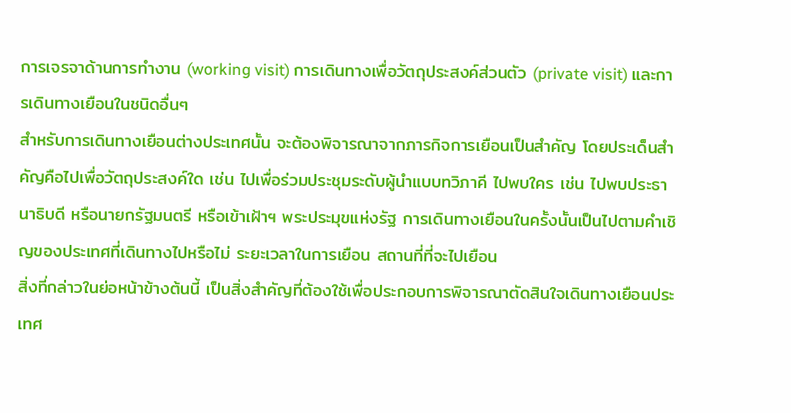การเจรจาด้านการทำงาน (working visit) การเดินทางเพื่อวัตถุประสงค์ส่วนตัว (private visit) และการเดินทางเยือนในชนิดอื่นๆ
สำหรับการเดินทางเยือนต่างประเทศนั้น จะต้องพิจารณาจากภารกิจการเยือนเป็นสำคัญ โดยประเด็นสำคัญคือไปเพื่อวัตถุประสงค์ใด เช่น ไปเพื่อร่วมประชุมระดับผู้นำแบบทวิภาคี ไปพบใคร เช่น ไปพบประธานาธิบดี หรือนายกรัฐมนตรี หรือเข้าเฝ้าฯ พระประมุขแห่งรัฐ การเดินทางเยือนในครั้งนั้นเป็นไปตามคำเชิญของประเทศที่เดินทางไปหรือไม่ ระยะเวลาในการเยือน สถานที่ที่จะไปเยือน
สิ่งที่กล่าวในย่อหน้าข้างต้นนี้ เป็นสิ่งสำคัญที่ต้องใช้เพื่อประกอบการพิจารณาตัดสินใจเดินทางเยือนประเทศ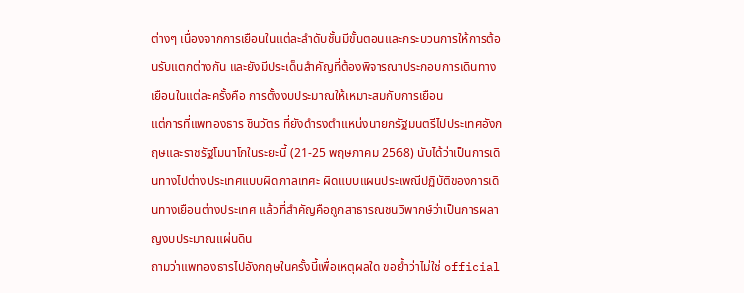ต่างๆ เนื่องจากการเยือนในแต่ละลำดับชั้นมีขั้นตอนและกระบวนการให้การต้อนรับแตกต่างกัน และยังมีประเด็นสำคัญที่ต้องพิจารณาประกอบการเดินทางเยือนในแต่ละครั้งคือ การตั้งงบประมาณให้เหมาะสมกับการเยือน
แต่การที่แพทองธาร ชินวัตร ที่ยังดำรงตำแหน่งนายกรัฐมนตรีไปประเทศอังกฤษและราชรัฐโมนาโกในระยะนี้ (21-25 พฤษภาคม 2568) นับได้ว่าเป็นการเดินทางไปต่างประเทศแบบผิดกาลเทศะ ผิดแบบแผนประเพณีปฏิบัติของการเดินทางเยือนต่างประเทศ แล้วที่สำคัญคือถูกสาธารณชนวิพากษ์ว่าเป็นการผลาญงบประมาณแผ่นดิน
ถามว่าแพทองธารไปอังกฤษในครั้งนี้เพื่อเหตุผลใด ขอย้ำว่าไม่ใช่ official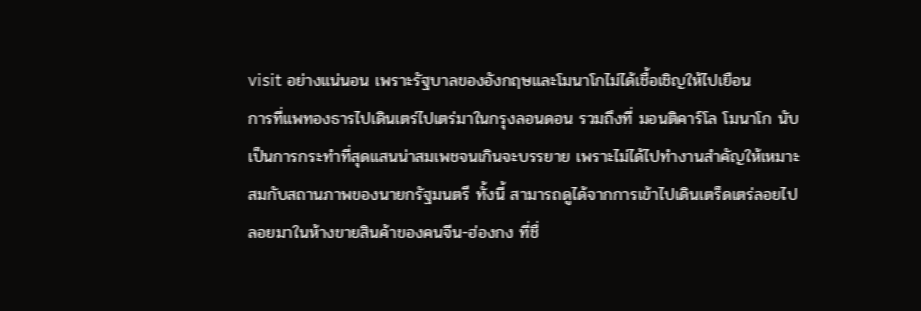visit อย่างแน่นอน เพราะรัฐบาลของอังกฤษและโมนาโกไม่ได้เชื้อเชิญให้ไปเยือน
การที่แพทองธารไปเดินเตร่ไปเตร่มาในกรุงลอนดอน รวมถึงที่ มอนติคาร์โล โมนาโก นับเป็นการกระทำที่สุดแสนน่าสมเพชจนเกินจะบรรยาย เพราะไม่ได้ไปทำงานสำคัญให้เหมาะสมกับสถานภาพของนายกรัฐมนตรี ทั้งนี้ สามารถดูได้จากการเข้าไปเดินเตร็ดเตร่ลอยไปลอยมาในห้างขายสินค้าของคนจีน-ฮ่องกง ที่ชื่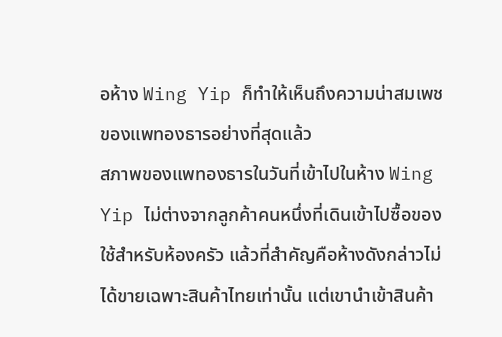อห้าง Wing Yip ก็ทำให้เห็นถึงความน่าสมเพชของแพทองธารอย่างที่สุดแล้ว
สภาพของแพทองธารในวันที่เข้าไปในห้าง Wing Yip ไม่ต่างจากลูกค้าคนหนึ่งที่เดินเข้าไปซื้อของใช้สำหรับห้องครัว แล้วที่สำคัญคือห้างดังกล่าวไม่ได้ขายเฉพาะสินค้าไทยเท่านั้น แต่เขานำเข้าสินค้า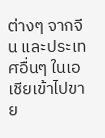ต่างๆ จากจีน และประเทศอื่นๆ ในเอเชียเข้าไปขาย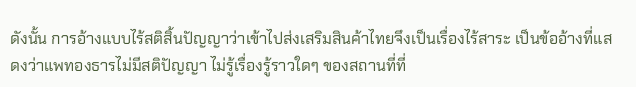ดังนั้น การอ้างแบบไร้สติสิ้นปัญญาว่าเข้าไปส่งเสริมสินค้าไทยจึงเป็นเรื่องไร้สาระ เป็นข้ออ้างที่แสดงว่าแพทองธารไม่มีสติปัญญา ไม่รู้เรื่องรู้ราวใดๆ ของสถานที่ที่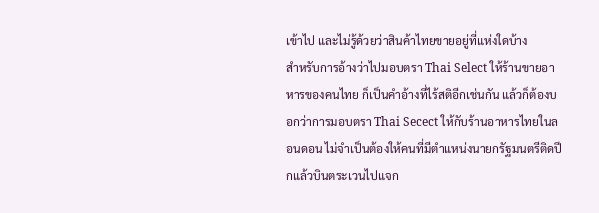เข้าไป และไม่รู้ด้วยว่าสินค้าไทยขายอยู่ที่แห่งใดบ้าง
สำหรับการอ้างว่าไปมอบตรา Thai Select ให้ร้านขายอาหารของคนไทย ก็เป็นคำอ้างที่ไร้สติอีกเช่นกัน แล้วก็ต้องบอกว่าการมอบตรา Thai Secect ให้กับร้านอาหารไทยในลอนดอน ไม่จำเป็นต้องให้คนที่มีตำแหน่งนายกรัฐมนตรีติดปีกแล้วบินตระเวนไปแจก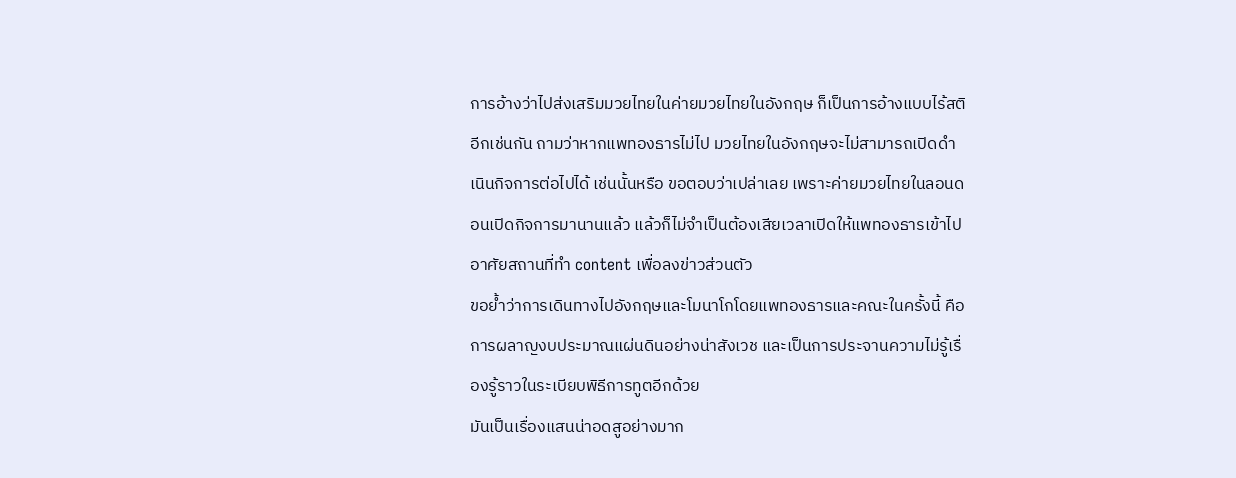การอ้างว่าไปส่งเสริมมวยไทยในค่ายมวยไทยในอังกฤษ ก็เป็นการอ้างแบบไร้สติอีกเช่นกัน ถามว่าหากแพทองธารไม่ไป มวยไทยในอังกฤษจะไม่สามารถเปิดดำเนินกิจการต่อไปได้ เช่นนั้นหรือ ขอตอบว่าเปล่าเลย เพราะค่ายมวยไทยในลอนดอนเปิดกิจการมานานแล้ว แล้วก็ไม่จำเป็นต้องเสียเวลาเปิดให้แพทองธารเข้าไปอาศัยสถานที่ทำ content เพื่อลงข่าวส่วนตัว
ขอย้ำว่าการเดินทางไปอังกฤษและโมนาโกโดยแพทองธารและคณะในครั้งนี้ คือการผลาญงบประมาณแผ่นดินอย่างน่าสังเวช และเป็นการประจานความไม่รู้เรื่องรู้ราวในระเบียบพิธีการทูตอีกด้วย
มันเป็นเรื่องแสนน่าอดสูอย่างมาก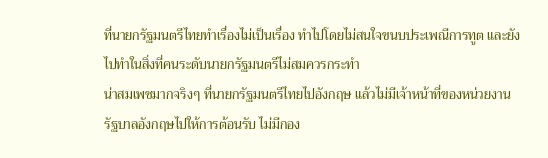ที่นายกรัฐมนตรีไทยทำเรื่องไม่เป็นเรื่อง ทำไปโดยไม่สนใจขนบประเพณีการทูต และยังไปทำในสิ่งที่คนระดับนายกรัฐมนตรีไม่สมควรกระทำ
น่าสมเพชมากจริงๆ ที่นายกรัฐมนตรีไทยไปอังกฤษ แล้วไม่มีเจ้าหน้าที่ของหน่วยงานรัฐบาลอังกฤษไปให้การต้อนรับ ไม่มีกอง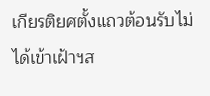เกียรติยศตั้งแถวต้อนรับไม่ได้เข้าเฝ้าฯส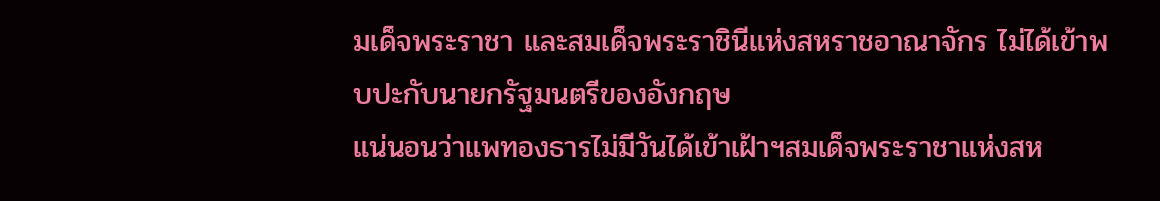มเด็จพระราชา และสมเด็จพระราชินีแห่งสหราชอาณาจักร ไม่ได้เข้าพบปะกับนายกรัฐมนตรีของอังกฤษ
แน่นอนว่าแพทองธารไม่มีวันได้เข้าเฝ้าฯสมเด็จพระราชาแห่งสห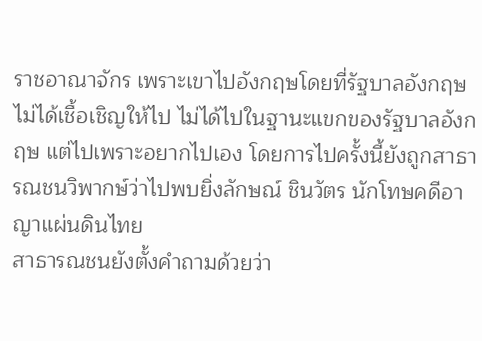ราชอาณาจักร เพราะเขาไปอังกฤษโดยที่รัฐบาลอังกฤษไม่ได้เชื้อเชิญให้ไป ไม่ได้ไปในฐานะแขกของรัฐบาลอังกฤษ แต่ไปเพราะอยากไปเอง โดยการไปครั้งนี้ยังถูกสาธารณชนวิพากษ์ว่าไปพบยิ่งลักษณ์ ชินวัตร นักโทษคดีอาญาแผ่นดินไทย
สาธารณชนยังตั้งคำถามด้วยว่า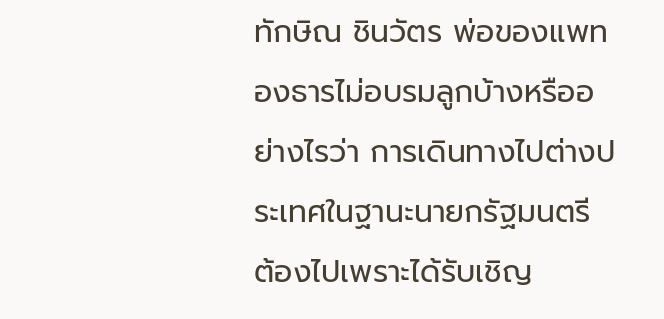ทักษิณ ชินวัตร พ่อของแพทองธารไม่อบรมลูกบ้างหรืออย่างไรว่า การเดินทางไปต่างประเทศในฐานะนายกรัฐมนตรี ต้องไปเพราะได้รับเชิญ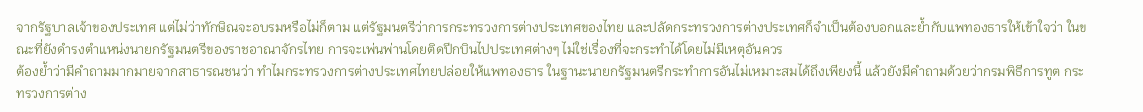จากรัฐบาลเจ้าของประเทศ แต่ไม่ว่าทักษิณจะอบรมหรือไม่ก็ตาม แต่รัฐมนตรีว่าการกระทรวงการต่างประเทศของไทย และปลัดกระทรวงการต่างประเทศก็จำเป็นต้องบอกและย้ำกับแพทองธารให้เข้าใจว่า ในขณะที่ยังดำรงตำแหน่งนายกรัฐมนตรีของราชอาณาจักรไทย การจะเพ่นพ่านโดยติดปีกบินไปประเทศต่างๆ ไม่ใช่เรื่องที่จะกระทำได้โดยไม่มีเหตุอันควร
ต้องย้ำว่ามีคำถามมากมายจากสาธารณชนว่า ทำไมกระทรวงการต่างประเทศไทยปล่อยให้แพทองธาร ในฐานะนายกรัฐมนตรีกระทำการอันไม่เหมาะสมได้ถึงเพียงนี้ แล้วยังมีคำถามด้วยว่ากรมพิธีการทูต กระทรวงการต่าง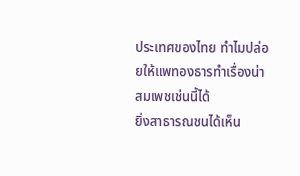ประเทศของไทย ทำไมปล่อยให้แพทองธารทำเรื่องน่าสมเพชเช่นนี้ได้
ยิ่งสาธารณชนได้เห็น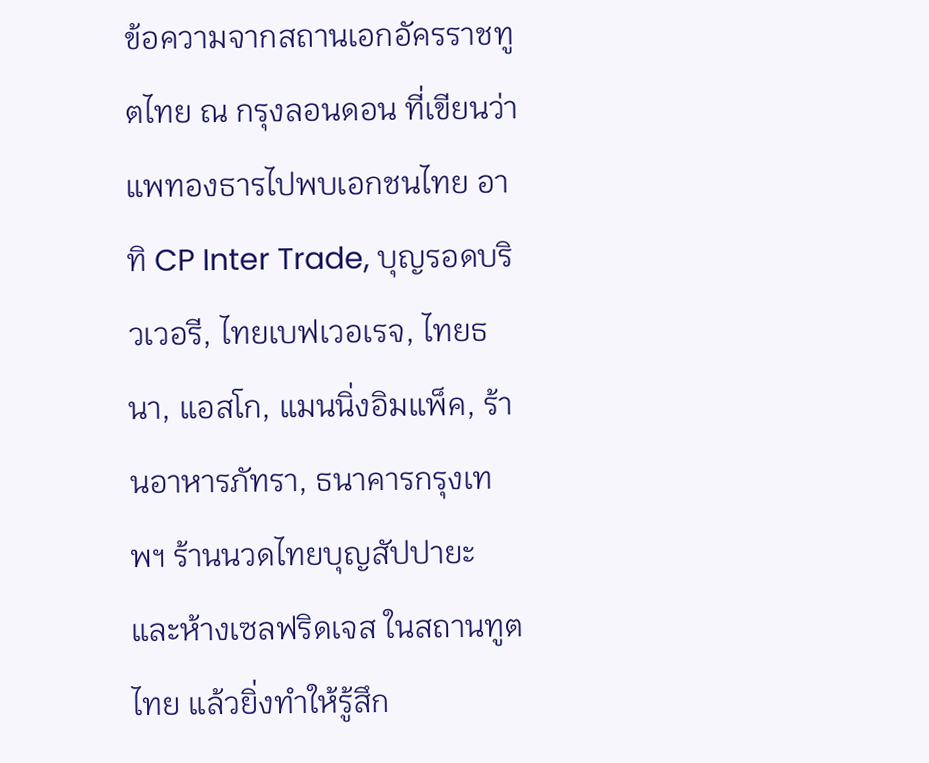ข้อความจากสถานเอกอัครราชทูตไทย ณ กรุงลอนดอน ที่เขียนว่าแพทองธารไปพบเอกชนไทย อาทิ CP Inter Trade, บุญรอดบริวเวอรี, ไทยเบฟเวอเรจ, ไทยธนา, แอสโก, แมนนิ่งอิมแพ็ค, ร้านอาหารภัทรา, ธนาคารกรุงเทพฯ ร้านนวดไทยบุญสัปปายะ และห้างเซลฟริดเจส ในสถานทูตไทย แล้วยิ่งทำให้รู้สึก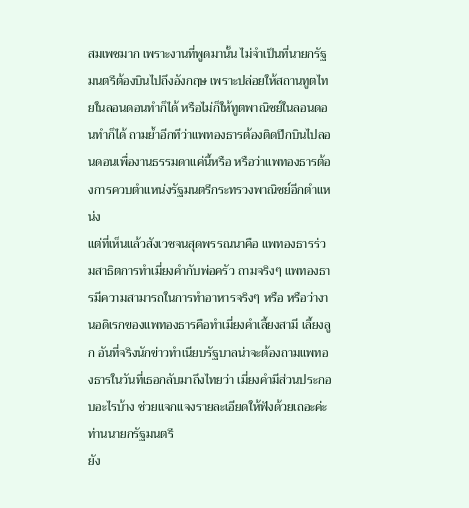สมเพชมาก เพราะงานที่พูดมานั้น ไม่จำเป็นที่นายกรัฐมนตรีต้องบินไปถึงอังกฤษ เพราะปล่อยให้สถานทูตไทยในลอนดอนทำก็ได้ หรือไม่ก็ให้ทูตพาณิชย์ในลอนดอนทำก็ได้ ถามย้ำอีกทีว่าแพทองธารต้องติดปีกบินไปลอนดอนเพื่องานธรรมดาแค่นี้หรือ หรือว่าแพทองธารต้องการควบตำแหน่งรัฐมนตรีกระทรวงพาณิชย์อีกตำแหน่ง
แต่ที่เห็นแล้วสังเวชจนสุดพรรณนาคือ แพทองธารร่วมสาธิตการทำเมี่ยงคำกับพ่อครัว ถามจริงๆ แพทองธารมีความสามารถในการทำอาหารจริงๆ หรือ หรือว่างานอดิเรกของแพทองธารคือทำเมี่ยงคำเลี้ยงสามี เลี้ยงลูก อันที่จริงนักข่าวทำเนียบรัฐบาลน่าจะต้องถามแพทองธารในวันที่เธอกลับมาถึงไทยว่า เมี่ยงคำมีส่วนประกอบอะไรบ้าง ช่วยแจกแจงรายละเอียดให้ฟังด้วยเถอะค่ะท่านนายกรัฐมนตรี
ยัง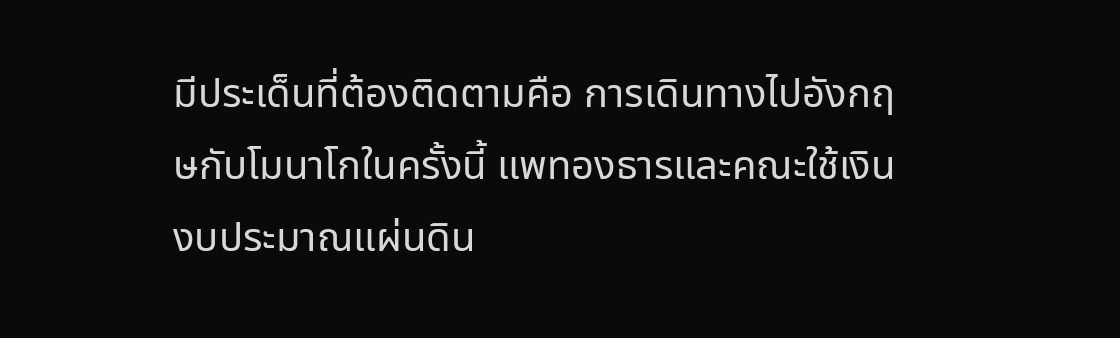มีประเด็นที่ต้องติดตามคือ การเดินทางไปอังกฤษกับโมนาโกในครั้งนี้ แพทองธารและคณะใช้เงินงบประมาณแผ่นดิน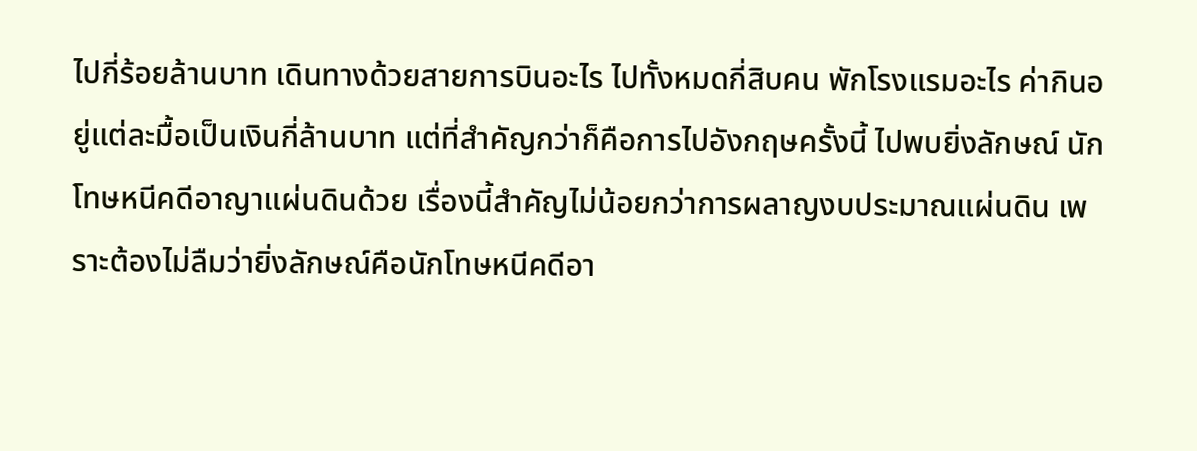ไปกี่ร้อยล้านบาท เดินทางด้วยสายการบินอะไร ไปทั้งหมดกี่สิบคน พักโรงแรมอะไร ค่ากินอยู่แต่ละมื้อเป็นเงินกี่ล้านบาท แต่ที่สำคัญกว่าก็คือการไปอังกฤษครั้งนี้ ไปพบยิ่งลักษณ์ นักโทษหนีคดีอาญาแผ่นดินด้วย เรื่องนี้สำคัญไม่น้อยกว่าการผลาญงบประมาณแผ่นดิน เพราะต้องไม่ลืมว่ายิ่งลักษณ์คือนักโทษหนีคดีอา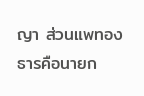ญา ส่วนแพทองธารคือนายก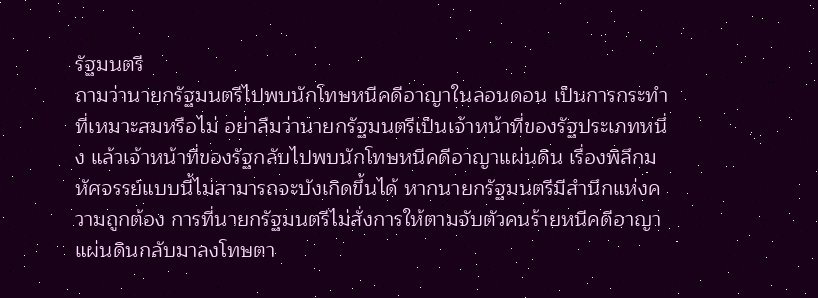รัฐมนตรี
ถามว่านายกรัฐมนตรีไปพบนักโทษหนีคดีอาญาในลอนดอน เป็นการกระทำที่เหมาะสมหรือไม่ อย่าลืมว่านายกรัฐมนตรีเป็นเจ้าหน้าที่ของรัฐประเภทหนึ่ง แล้วเจ้าหน้าที่ของรัฐกลับไปพบนักโทษหนีคดีอาญาแผ่นดิน เรื่องพิลึกมหัศจรรย์แบบนี้ไม่สามารถจะบังเกิดขึ้นได้ หากนายกรัฐมนตรีมีสำนึกแห่งความถูกต้อง การที่นายกรัฐมนตรีไม่สั่งการให้ตามจับตัวคนร้ายหนีคดีอาญาแผ่นดินกลับมาลงโทษตา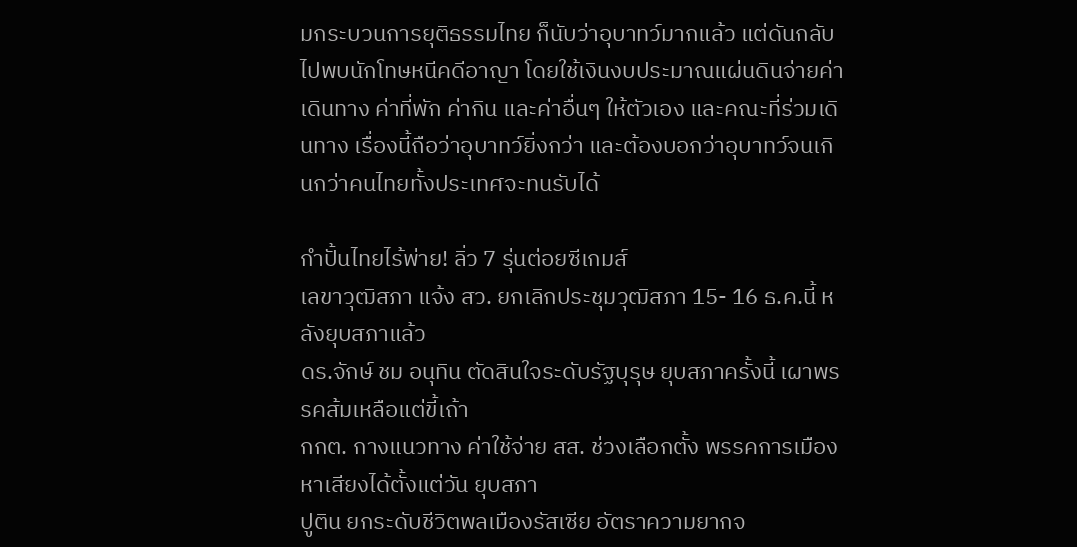มกระบวนการยุติธรรมไทย ก็นับว่าอุบาทว์มากแล้ว แต่ดันกลับไปพบนักโทษหนีคดีอาญา โดยใช้เงินงบประมาณแผ่นดินจ่ายค่าเดินทาง ค่าที่พัก ค่ากิน และค่าอื่นๆ ให้ตัวเอง และคณะที่ร่วมเดินทาง เรื่องนี้ถือว่าอุบาทว์ยิ่งกว่า และต้องบอกว่าอุบาทว์จนเกินกว่าคนไทยทั้งประเทศจะทนรับได้

กำปั้นไทยไร้พ่าย! ลิ่ว 7 รุ่นต่อยซีเกมส์
เลขาวุฒิสภา แจ้ง สว. ยกเลิกประชุมวุฒิสภา 15- 16 ธ.ค.นี้ หลังยุบสภาแล้ว
ดร.จักษ์ ชม อนุทิน ตัดสินใจระดับรัฐบุรุษ ยุบสภาครั้งนี้ เผาพรรคส้มเหลือแต่ขี้เถ้า
กกต. กางแนวทาง ค่าใช้จ่าย สส. ช่วงเลือกตั้ง พรรคการเมืองหาเสียงได้ตั้งแต่วัน ยุบสภา
ปูติน ยกระดับชีวิตพลเมืองรัสเซีย อัตราความยากจ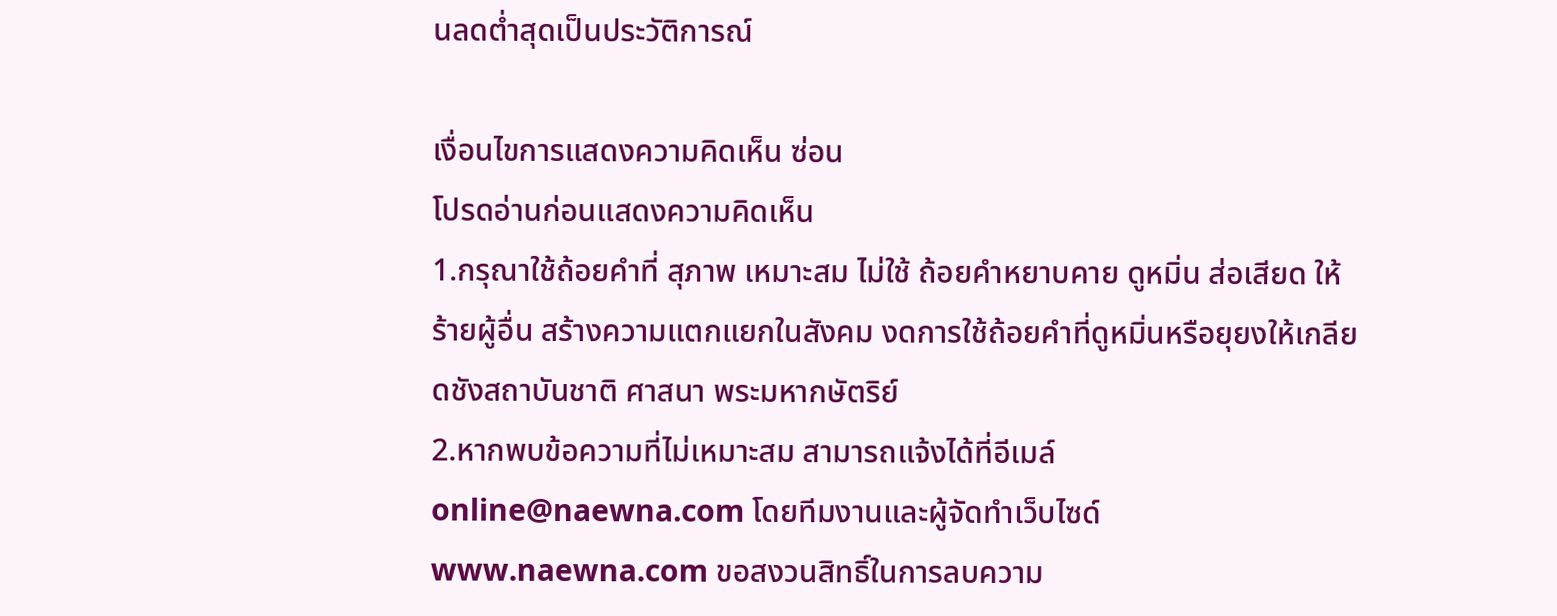นลดต่ำสุดเป็นประวัติการณ์

เงื่อนไขการแสดงความคิดเห็น ซ่อน
โปรดอ่านก่อนแสดงความคิดเห็น
1.กรุณาใช้ถ้อยคำที่ สุภาพ เหมาะสม ไม่ใช้ ถ้อยคำหยาบคาย ดูหมิ่น ส่อเสียด ให้ร้ายผู้อื่น สร้างความแตกแยกในสังคม งดการใช้ถ้อยคำที่ดูหมิ่นหรือยุยงให้เกลียดชังสถาบันชาติ ศาสนา พระมหากษัตริย์
2.หากพบข้อความที่ไม่เหมาะสม สามารถแจ้งได้ที่อีเมล์ online@naewna.com โดยทีมงานและผู้จัดทำเว็บไซด์ www.naewna.com ขอสงวนสิทธิ์ในการลบความ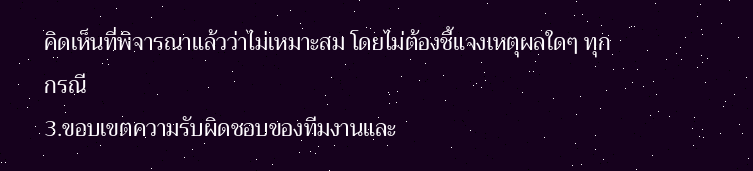คิดเห็นที่พิจารณาแล้วว่าไม่เหมาะสม โดยไม่ต้องชี้แจงเหตุผลใดๆ ทุกกรณี
3.ขอบเขตความรับผิดชอบของทีมงานและ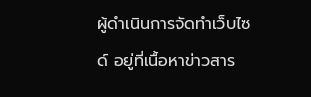ผู้ดำเนินการจัดทำเว็บไซด์ อยู่ที่เนื้อหาข่าวสาร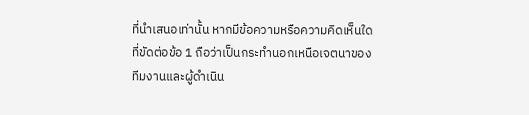ที่นำเสนอเท่านั้น หากมีข้อความหรือความคิดเห็นใดที่ขัดต่อข้อ 1 ถือว่าเป็นกระทำนอกเหนือเจตนาของทีมงานและผู้ดำเนิน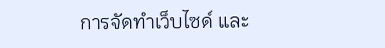การจัดทำเว็บไซด์ และ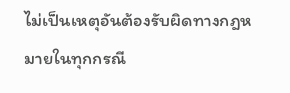ไม่เป็นเหตุอันต้องรับผิดทางกฎหมายในทุกกรณี